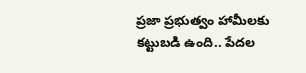ప్రజా ప్రభుత్వం హామీలకు కట్టుబడి ఉంది.. పేదల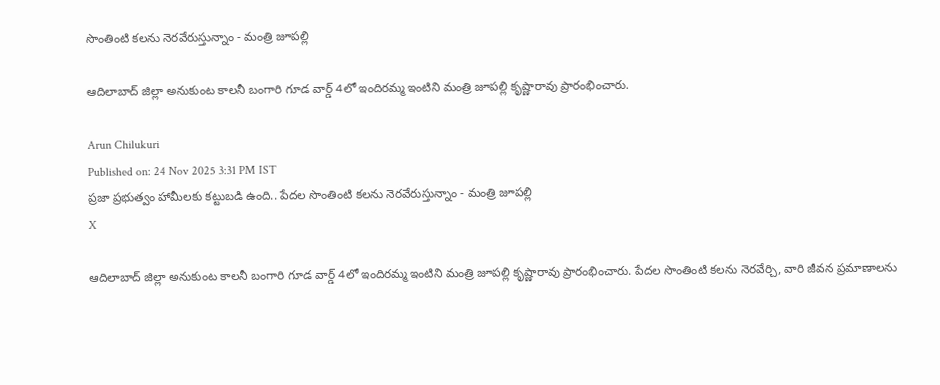సొంతింటి కలను నెరవేరుస్తున్నాం - మంత్రి జూపల్లి

ఆదిలాబాద్‌ జిల్లా అనుకుంట కాలనీ బంగారి గూడ వార్డ్‌ 4లో ఇందిరమ్మ ఇంటిని మంత్రి జూపల్లి కృష్ణారావు ప్రారంభించారు.

Arun Chilukuri
Published on: 24 Nov 2025 3:31 PM IST
ప్రజా ప్రభుత్వం హామీలకు కట్టుబడి ఉంది.. పేదల సొంతింటి కలను నెరవేరుస్తున్నాం - మంత్రి జూపల్లి
X

ఆదిలాబాద్‌ జిల్లా అనుకుంట కాలనీ బంగారి గూడ వార్డ్‌ 4లో ఇందిరమ్మ ఇంటిని మంత్రి జూపల్లి కృష్ణారావు ప్రారంభించారు. పేదల సొంతింటి కలను నెరవేర్చి, వారి జీవన ప్రమాణాలను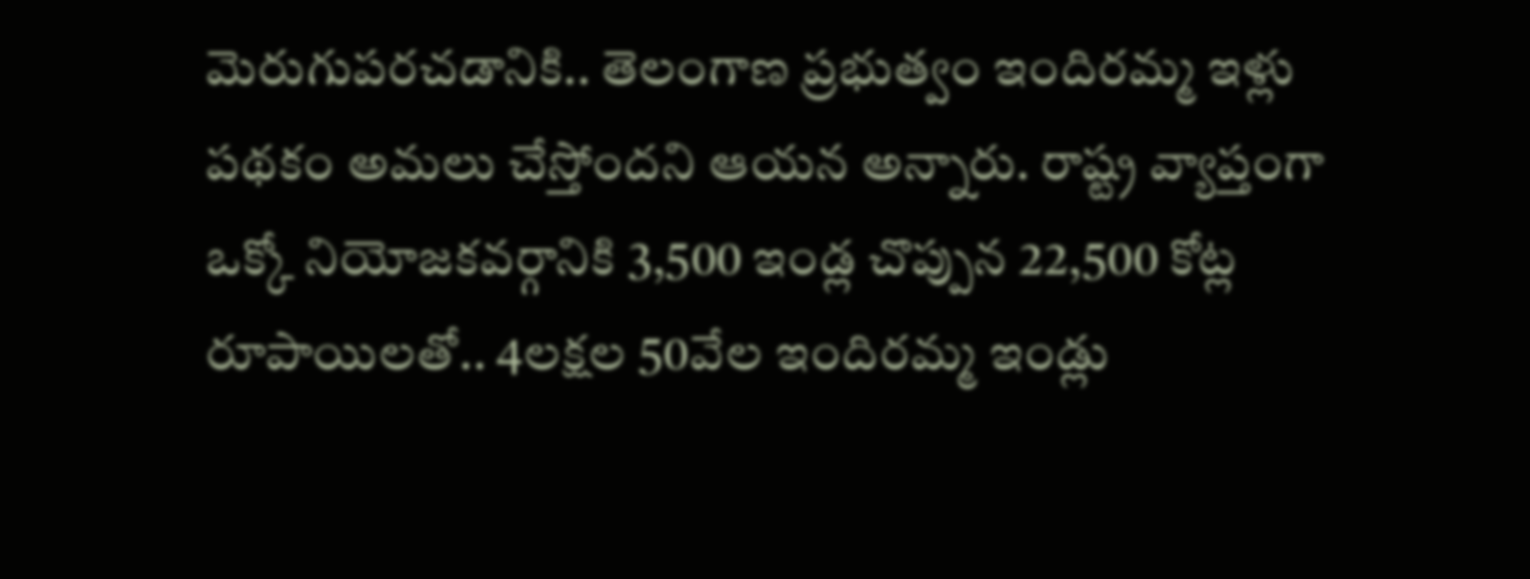మెరుగుపరచడానికి.. తెలంగాణ ప్రభుత్వం ఇందిరమ్మ ఇళ్లు పథకం అమలు చేస్తోందని ఆయన అన్నారు. రాష్ట్ర వ్యాప్తంగా ఒక్కో నియోజ‌క‌వ‌ర్గానికి 3,500 ఇండ్ల చొప్పున 22,500 కోట్ల రూపాయిల‌తో.. 4ల‌క్షల 50వేల ఇందిరమ్మ ఇండ్లు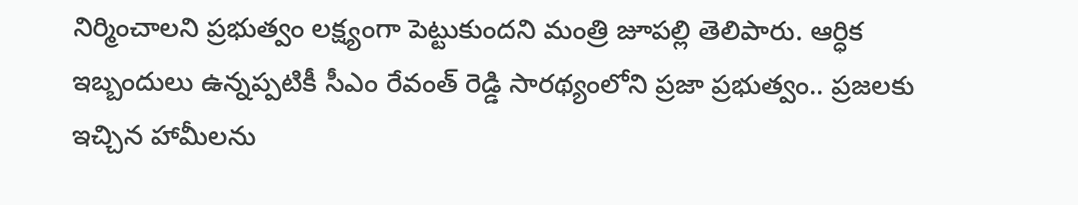నిర్మించాల‌ని ప్రభుత్వం ల‌క్ష్యంగా పెట్టుకుంద‌ని మంత్రి జూపల్లి తెలిపారు. ఆర్ధిక ఇబ్బందులు ఉన్నప్పటికీ సీఎం రేవంత్ రెడ్డి సారథ్యంలోని ప్రజా ప్రభుత్వం.. ప్రజలకు ఇచ్చిన హామీలను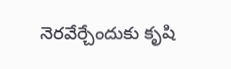నెరవేర్చేందుకు కృషి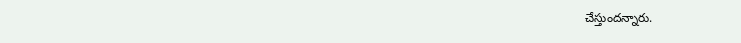చేస్తుందన్నారు.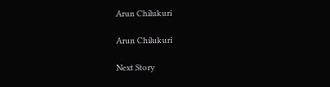Arun Chilukuri

Arun Chilukuri

Next Story